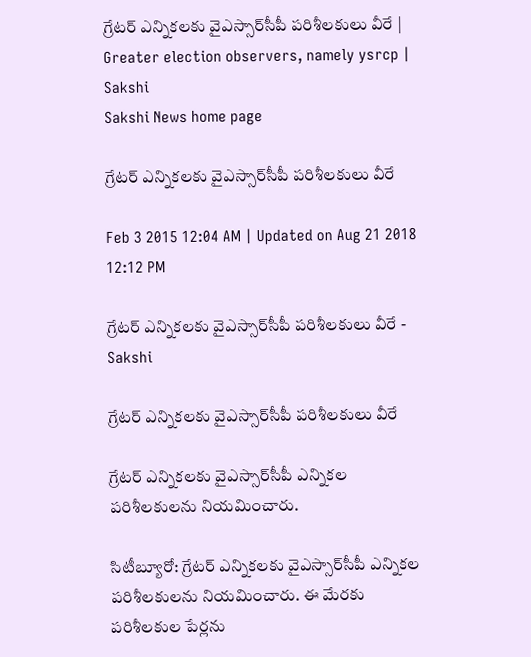గ్రేటర్ ఎన్నికలకు వైఎస్సార్‌సీపీ పరిశీలకులు వీరే | Greater election observers, namely ysrcp | Sakshi
Sakshi News home page

గ్రేటర్ ఎన్నికలకు వైఎస్సార్‌సీపీ పరిశీలకులు వీరే

Feb 3 2015 12:04 AM | Updated on Aug 21 2018 12:12 PM

గ్రేటర్ ఎన్నికలకు వైఎస్సార్‌సీపీ పరిశీలకులు వీరే - Sakshi

గ్రేటర్ ఎన్నికలకు వైఎస్సార్‌సీపీ పరిశీలకులు వీరే

గ్రేటర్ ఎన్నికలకు వైఎస్సార్‌సీపీ ఎన్నికల పరిశీలకులను నియమించారు.

సిటీబ్యూరో: గ్రేటర్ ఎన్నికలకు వైఎస్సార్‌సీపీ ఎన్నికల పరిశీలకులను నియమించారు. ఈ మేరకు పరిశీలకుల పేర్లను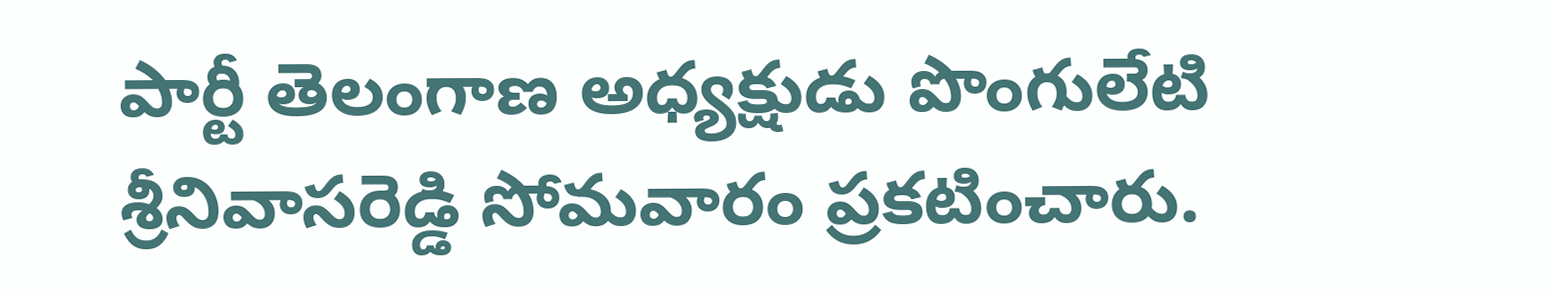పార్టీ తెలంగాణ అధ్యక్షుడు పొంగులేటి శ్రీనివాసరెడ్డి సోమవారం ప్రకటించారు.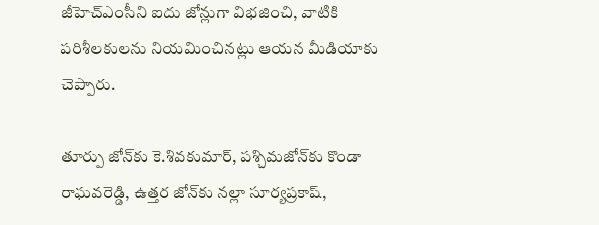జీహెచ్‌ఎంసీని ఐదు జోన్లుగా విభజించి, వాటికి పరిశీలకులను నియమించినట్లు ఆయన మీడియాకు చెప్పారు.

తూర్పు జోన్‌కు కె.శివకుమార్, పశ్చిమజోన్‌కు కొండా రాఘవరెడ్డి, ఉత్తర జోన్‌కు నల్లా సూర్యప్రకాష్,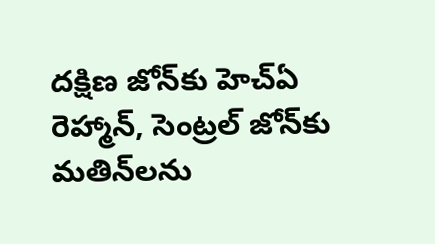దక్షిణ జోన్‌కు హెచ్‌ఏ రెహ్మాన్, సెంట్రల్ జోన్‌కు మతిన్‌లను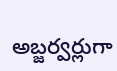అబ్జర్వర్లుగా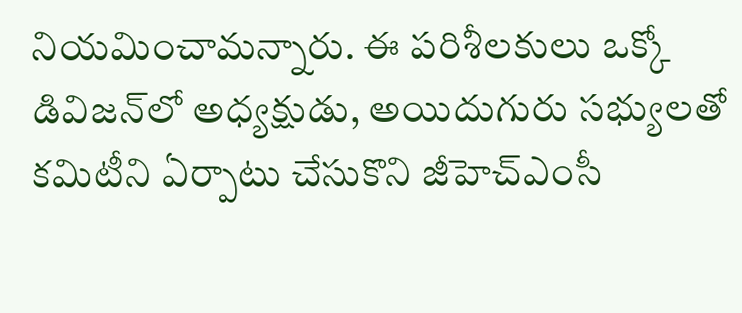నియమించామన్నారు. ఈ పరిశీలకులు ఒక్కో డివిజన్‌లో అధ్యక్షుడు, అయిదుగురు సభ్యులతో కమిటీని ఏర్పాటు చేసుకొని జీహెచ్‌ఎంసీ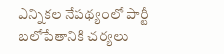ఎన్నికల నేపథ్యంలో పార్టీ బలోపేతానికి చర్యలు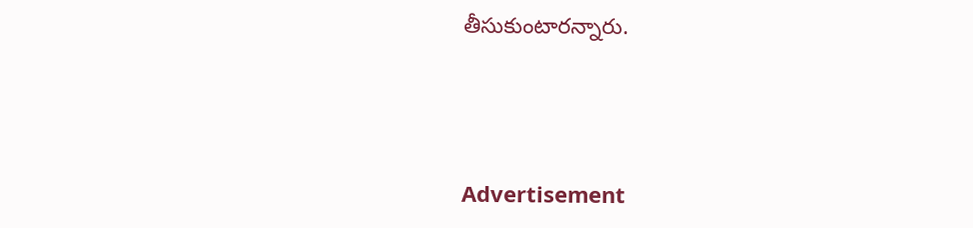తీసుకుంటారన్నారు.



Advertisement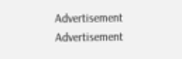Advertisement
Advertisement